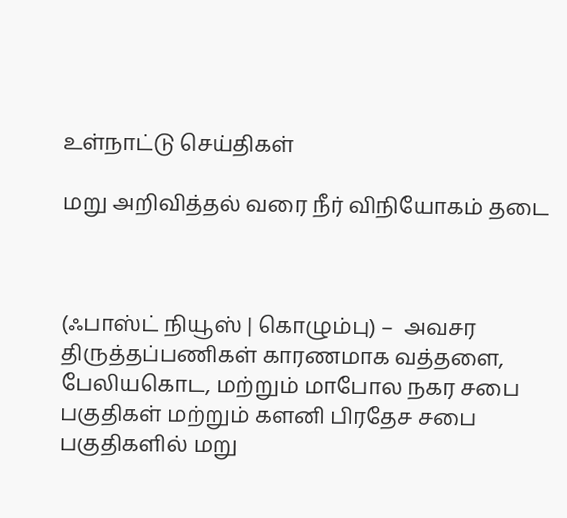உள்நாட்டு செய்திகள்

மறு அறிவித்தல் வரை நீர் விநியோகம் தடை



(ஃபாஸ்ட் நியூஸ் | கொழும்பு) –  அவசர திருத்தப்பணிகள் காரணமாக வத்தளை, பேலியகொட, மற்றும் மாபோல நகர சபை பகுதிகள் மற்றும் களனி பிரதேச சபை பகுதிகளில் மறு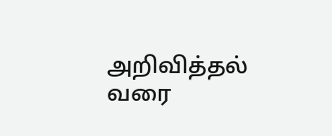அறிவித்தல் வரை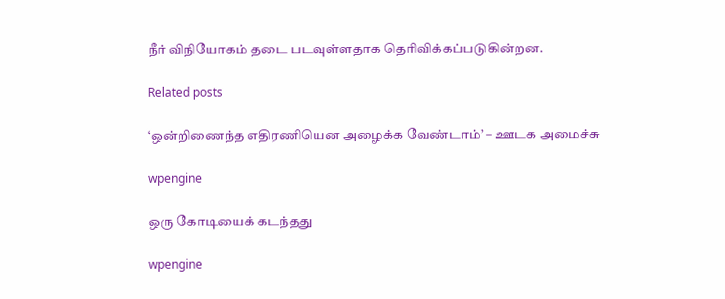நீர் விநியோகம் தடை படவுள்ளதாக தெரிவிக்கப்படுகின்றன.

Related posts

‘ஒன்றிணைந்த எதிரணியென அழைக்க வேண்டாம்’ – ஊடக அமைச்சு

wpengine

ஒரு கோடியைக் கடந்தது

wpengine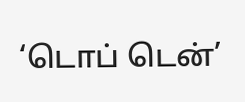‘டொப் டென்’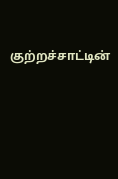குற்றச்சாட்டின்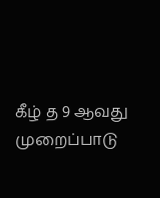கீழ் த 9 ஆவது முறைப்பாடு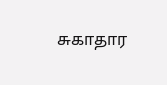சுகாதார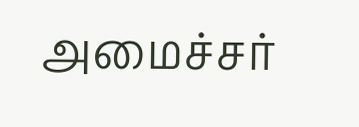அமைச்சர்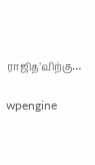ராஜித’விற்கு…

wpengine